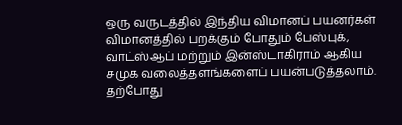ஒரு வருடத்தில் இந்திய விமானப் பயனர்கள் விமானத்தில் பறக்கும் போதும் பேஸ்புக், வாட்ஸ்ஆப் மற்றும் இன்ஸ்டாகிராம் ஆகிய சமுக வலைத்தளங்களைப் பயன்படுத்தலாம்.
தற்போது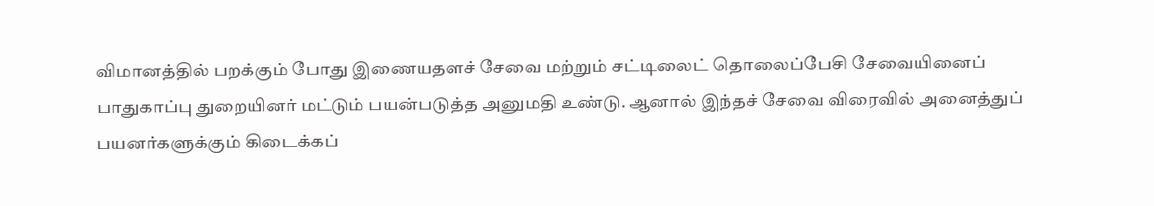விமானத்தில் பறக்கும் போது இணையதளச் சேவை மற்றும் சட்டிலைட் தொலைப்பேசி சேவையினைப் பாதுகாப்பு துறையினர் மட்டும் பயன்படுத்த அனுமதி உண்டு. ஆனால் இந்தச் சேவை விரைவில் அனைத்துப் பயனர்களுக்கும் கிடைக்கப்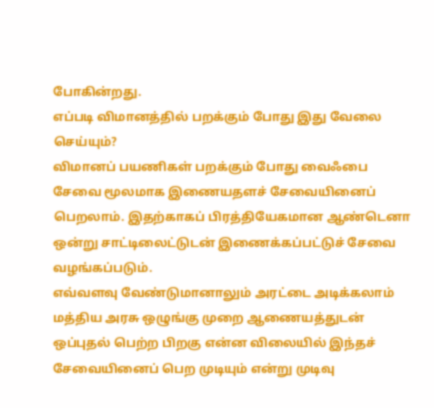போகின்றது.
எப்படி விமானத்தில் பறக்கும் போது இது வேலை செய்யும்?
விமானப் பயணிகள் பறக்கும் போது வைஃபை சேவை மூலமாக இணையதளச் சேவையினைப் பெறலாம். இதற்காகப் பிரத்தியேகமான ஆண்டெனா ஒன்று சாட்டிலைட்டுடன் இணைக்கப்பட்டுச் சேவை வழங்கப்படும்.
எவ்வளவு வேண்டுமானாலும் அரட்டை அடிக்கலாம்
மத்திய அரசு ஒழுங்கு முறை ஆணையத்துடன் ஒப்புதல் பெற்ற பிறகு என்ன விலையில் இந்தச் சேவையினைப் பெற முடியும் என்று முடிவு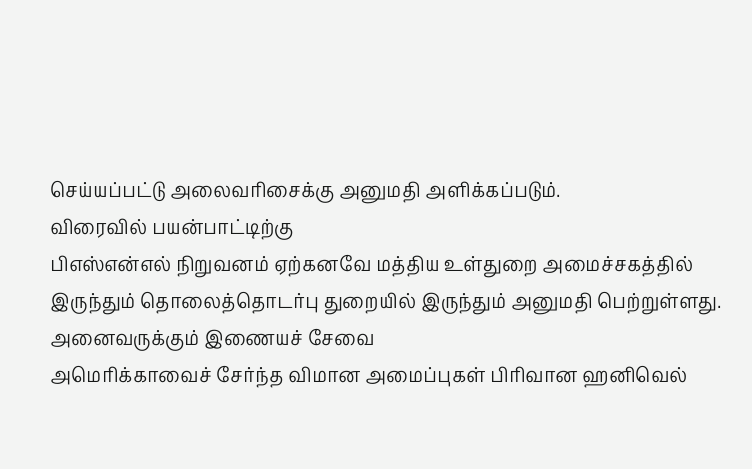செய்யப்பட்டு அலைவரிசைக்கு அனுமதி அளிக்கப்படும்.
விரைவில் பயன்பாட்டிற்கு
பிஎஸ்என்எல் நிறுவனம் ஏற்கனவே மத்திய உள்துறை அமைச்சகத்தில் இருந்தும் தொலைத்தொடர்பு துறையில் இருந்தும் அனுமதி பெற்றுள்ளது.
அனைவருக்கும் இணையச் சேவை
அமெரிக்காவைச் சேர்ந்த விமான அமைப்புகள் பிரிவான ஹனிவெல்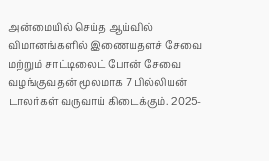அன்மையில் செய்த ஆய்வில் விமானங்களில் இணையதளச் சேவை மற்றும் சாட்டிலைட் போன் சேவை வழங்குவதன் மூலமாக 7 பில்லியன் டாலர்கள் வருவாய் கிடைக்கும். 2025-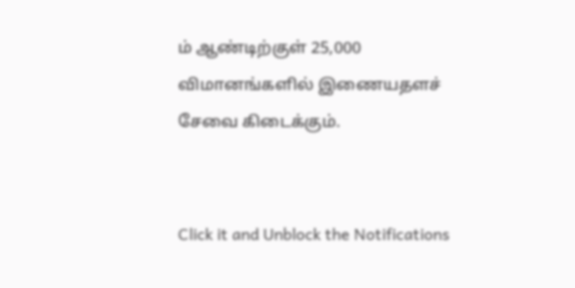ம் ஆண்டிற்குள் 25,000 விமானங்களில் இணையதளச் சேவை கிடைக்கும்.


Click it and Unblock the Notifications